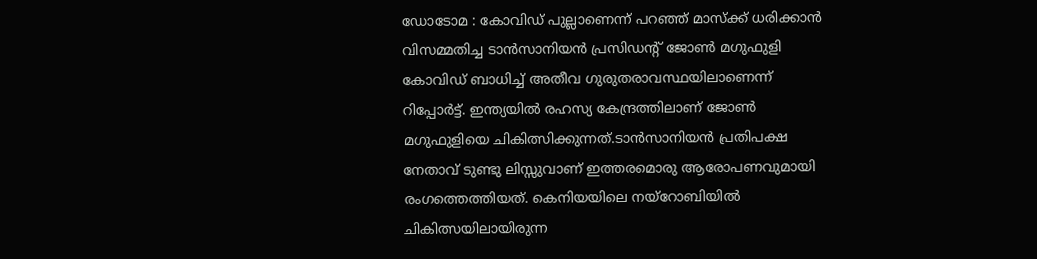ഡോടോമ : കോവിഡ് പുല്ലാണെന്ന് പറഞ്ഞ് മാസ്ക്ക് ധരിക്കാന്‍ വിസമ്മതിച്ച ടാന്‍സാനിയന്‍ പ്രസിഡന്‍റ് ജോണ്‍ മഗുഫുളി കോവിഡ് ബാധിച്ച്‌ അതീവ ഗുരുതരാവസ്ഥയിലാണെന്ന് റിപ്പോര്‍ട്ട്. ഇന്ത്യയില്‍ രഹസ്യ കേന്ദ്രത്തിലാണ് ജോണ്‍ മഗുഫുളിയെ ചികിത്സിക്കുന്നത്.ടാന്‍സാനിയന്‍ പ്രതിപക്ഷ നേതാവ് ടുണ്ടു ലിസ്സുവാണ് ഇത്തരമൊരു ആരോപണവുമായി രംഗത്തെത്തിയത്. കെനിയയിലെ നയ്‌റോബിയില്‍ ചികിത്സയിലായിരുന്ന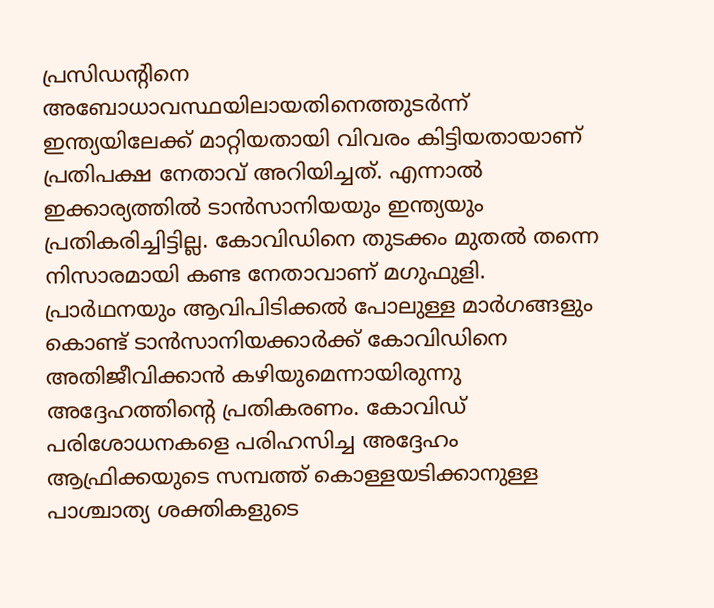പ്രസിഡന്റിനെ അബോധാവസ്ഥയിലായതിനെത്തുടര്‍ന്ന് ഇന്ത്യയിലേക്ക് മാറ്റിയതായി വിവരം കിട്ടിയതായാണ് പ്രതിപക്ഷ നേതാവ് അറിയിച്ചത്. എന്നാല്‍ ഇക്കാര്യത്തില്‍ ടാന്‍സാനിയയും ഇന്ത്യയും പ്രതികരിച്ചിട്ടില്ല. കോവിഡിനെ തുടക്കം മുതല്‍ തന്നെ നിസാരമായി കണ്ട നേതാവാണ് മഗുഫുളി. പ്രാര്‍ഥനയും ആവിപിടിക്കല്‍ പോലുള്ള മാര്‍ഗങ്ങളും കൊണ്ട് ടാന്‍സാനിയക്കാര്‍ക്ക് കോവിഡിനെ അതിജീവിക്കാന്‍ കഴിയുമെന്നായിരുന്നു അദ്ദേഹത്തിന്റെ പ്രതികരണം. കോവിഡ് പരിശോധനകളെ പരിഹസിച്ച അദ്ദേഹം ആഫ്രിക്കയുടെ സമ്പത്ത് കൊള്ളയടിക്കാനുള്ള പാശ്ചാത്യ ശക്തികളുടെ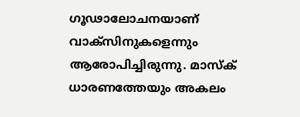ഗൂഢാലോചനയാണ് വാക്‌സിനുകളെന്നും ആരോപിച്ചിരുന്നു. മാസ്‌ക് ധാരണത്തേയും അകലം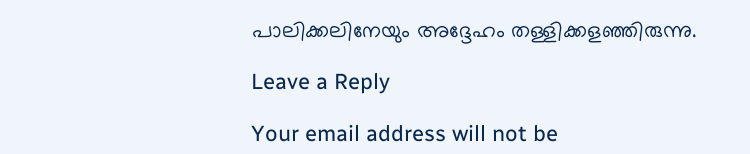പാലിക്കലിനേയും അദ്ദേഹം തള്ളിക്കളഞ്ഞിരുന്നു.

Leave a Reply

Your email address will not be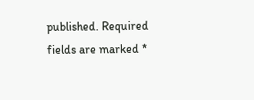published. Required fields are marked *